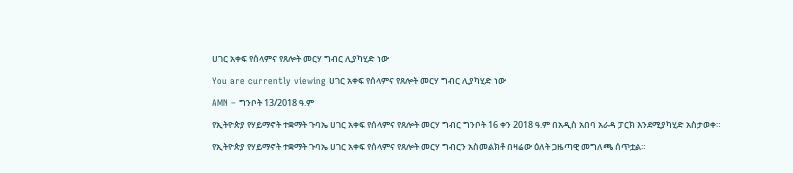ሀገር አቀፍ የሰላምና የጸሎት መርሃ ግብር ሊያካሂድ ነው

You are currently viewing ሀገር አቀፍ የሰላምና የጸሎት መርሃ ግብር ሊያካሂድ ነው

AMN – ግንቦት 13/2018 ዓ.ም

የኢትዮጵያ የሃይማኖት ተቋማት ጉባኤ ሀገር አቀፍ የሰላምና የጸሎት መርሃ ግብር ግንቦት 16 ቀን 2018 ዓ.ም በአዲስ አበባ አራዳ ፓርክ እንደሚያካሂድ አስታወቀ።

የኢትዮጵያ የሃይማኖት ተቋማት ጉባኤ ሀገር አቀፍ የሰላምና የጸሎት መርሃ ግብርን አስመልክቶ በዛሬው ዕለት ጋዜጣዊ መግለጫ ሰጥቷል።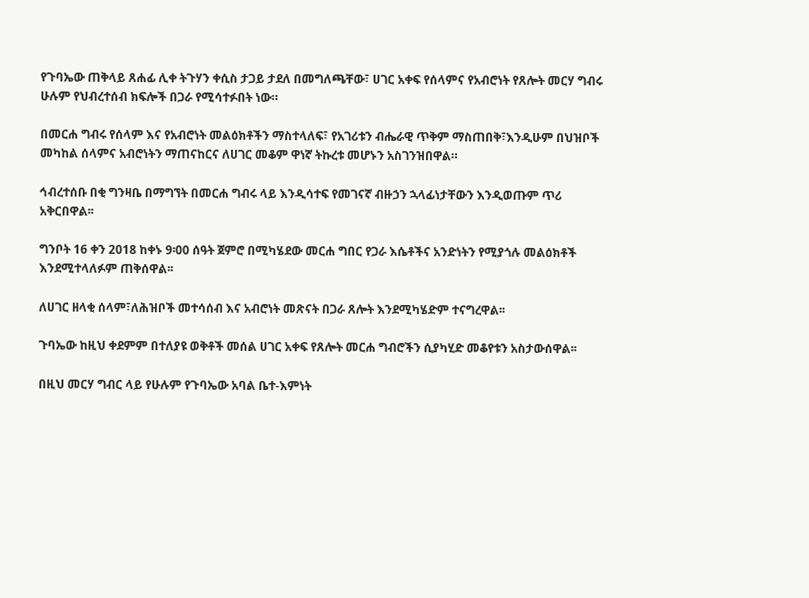የጉባኤው ጠቅላይ ጸሐፊ ሊቀ ትጉሃን ቀሲስ ታጋይ ታደለ በመግለጫቸው፣ ሀገር አቀፍ የሰላምና የአብሮነት የጸሎት መርሃ ግብሩ ሁሉም የህብረተሰብ ክፍሎች በጋራ የሚሳተፉበት ነው።

በመርሐ ግብሩ የሰላም እና የአብሮነት መልዕክቶችን ማስተላለፍ፣ የአገሪቱን ብሔራዊ ጥቅም ማስጠበቅ፣እንዲሁም በህዝቦች መካከል ሰላምና አብሮነትን ማጠናከርና ለሀገር መቆም ዋነኛ ትኩረቱ መሆኑን አስገንዝበዋል።

ኅብረተሰቡ በቂ ግንዛቤ በማግኘት በመርሐ ግብሩ ላይ እንዲሳተፍ የመገናኛ ብዙኃን ኋላፊነታቸውን እንዲወጡም ጥሪ አቅርበዋል፡፡

ግንቦት 16 ቀን 2018 ከቀኑ 9፡00 ሰዓት ጀምሮ በሚካሄደው መርሐ ግበር የጋራ እሴቶችና አንድነትን የሚያጎሉ መልዕክቶች እንደሚተላለፉም ጠቅሰዋል፡፡

ለሀገር ዘላቂ ሰላም፣ለሕዝቦች መተሳሰብ እና አብሮነት መጽናት በጋራ ጸሎት እንደሚካሄድም ተናግረዋል፡፡

ጉባኤው ከዚህ ቀደምም በተለያዩ ወቅቶች መሰል ሀገር አቀፍ የጸሎት መርሐ ግብሮችን ሲያካሂድ መቆየቱን አስታውሰዋል፡፡

በዚህ መርሃ ግብር ላይ የሁሉም የጉባኤው አባል ቤተ-እምነት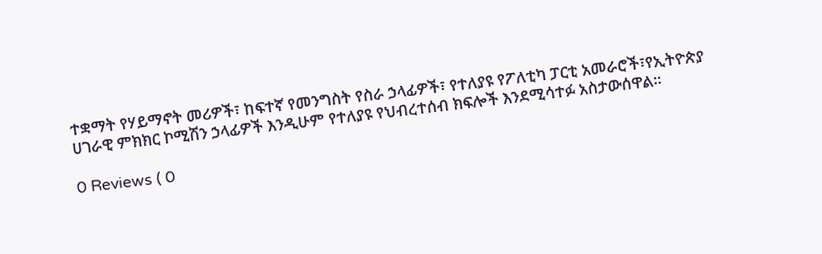ተቋማት የሃይማኖት መሪዎች፣ ከፍተኛ የመንግስት የስራ ኃላፊዎች፣ የተለያዩ የፖለቲካ ፓርቲ አመራሮች፣የኢትዮጵያ ሀገራዊ ምክክር ኮሚሽን ኃላፊዎች እንዲሁም የተለያዩ የህብረተሰብ ክፍሎች እንደሚሳተፉ አስታውሰዋል።

0 Reviews ( 0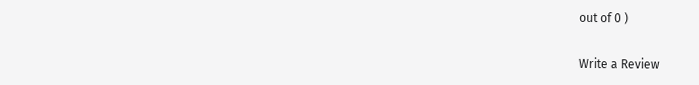out of 0 )

Write a Review